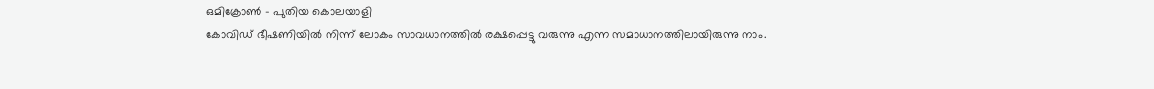ഒമിക്രോൺ - പുതിയ കൊലയാളി
കോവിഡ് ഭീഷണിയിൽ നിന്ന് ലോകം സാവധാനത്തിൽ രക്ഷപ്പെട്ടു വരുന്നു എന്ന സമാധാനത്തിലായിരുന്നു നാം.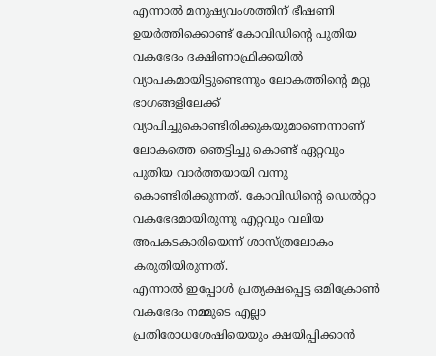എന്നാൽ മനുഷ്യവംശത്തിന് ഭീഷണി ഉയർത്തിക്കൊണ്ട് കോവിഡിൻ്റെ പുതിയ വകഭേദം ദക്ഷിണാഫ്രിക്കയിൽ വ്യാപകമായിട്ടുണ്ടെന്നും ലോകത്തിൻ്റെ മറ്റു ഭാഗങ്ങളിലേക്ക് വ്യാപിച്ചുകൊണ്ടിരിക്കുകയുമാണെന്നാണ് ലോകത്തെ ഞെട്ടിച്ചു കൊണ്ട് ഏറ്റവും പുതിയ വാർത്തയായി വന്നു കൊണ്ടിരിക്കുന്നത്. കോവിഡിൻ്റെ ഡെൽറ്റാ വകഭേദമായിരുന്നു എറ്റവും വലിയ അപകടകാരിയെന്ന് ശാസ്ത്രലോകം കരുതിയിരുന്നത്.
എന്നാൽ ഇപ്പോൾ പ്രത്യക്ഷപ്പെട്ട ഒമിക്രോൺ വകഭേദം നമ്മുടെ എല്ലാ പ്രതിരോധശേഷിയെയും ക്ഷയിപ്പിക്കാൻ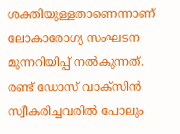ശക്തിയുള്ളതാണെന്നാണ് ലോകാരോഗ്യ സംഘടന മുന്നറിയിപ്പ് നൽകുന്നത്. രണ്ട് ഡോസ് വാക്സിൻ സ്വീകരിച്ചവരിൽ പോലും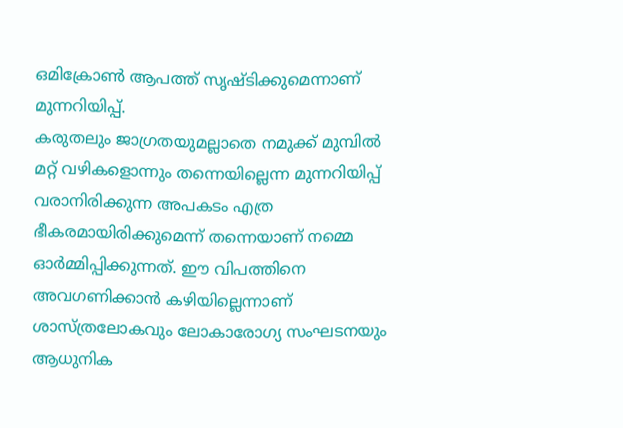ഒമിക്രോൺ ആപത്ത് സൃഷ്ടിക്കുമെന്നാണ് മുന്നറിയിപ്പ്.
കരുതലും ജാഗ്രതയുമല്ലാതെ നമുക്ക് മുമ്പിൽ മറ്റ് വഴികളൊന്നും തന്നെയില്ലെന്ന മുന്നറിയിപ്പ് വരാനിരിക്കുന്ന അപകടം എത്ര ഭീകരമായിരിക്കുമെന്ന് തന്നെയാണ് നമ്മെ ഓർമ്മിപ്പിക്കുന്നത്. ഈ വിപത്തിനെ അവഗണിക്കാൻ കഴിയില്ലെന്നാണ് ശാസ്ത്രലോകവും ലോകാരോഗ്യ സംഘടനയും ആധുനിക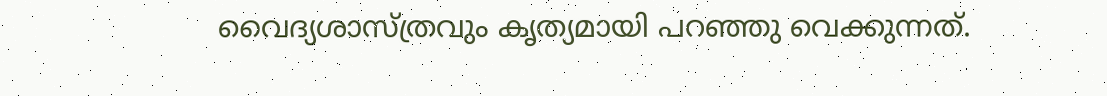വൈദ്യശാസ്ത്രവും കൃത്യമായി പറഞ്ഞു വെക്കുന്നത്.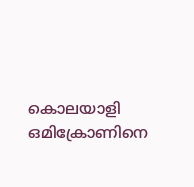കൊലയാളി
ഒമിക്രോണിനെ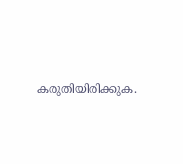കരുതിയിരിക്കുക.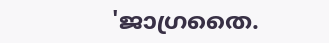'ജാഗ്രതൈ.